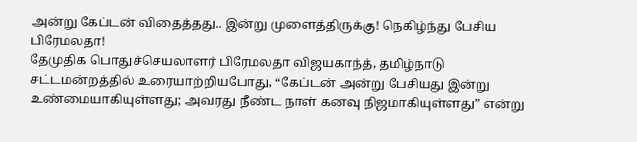அன்று கேப்டன் விதைத்தது.. இன்று முளைத்திருக்கு! நெகிழ்ந்து பேசிய பிரேமலதா!
தேமுதிக பொதுச்செயலாளர் பிரேமலதா விஜயகாந்த், தமிழ்நாடு சட்டமன்றத்தில் உரையாற்றியபோது, “கேப்டன் அன்று பேசியது இன்று உண்மையாகியுள்ளது; அவரது நீண்ட நாள் கனவு நிஜமாகியுள்ளது” என்று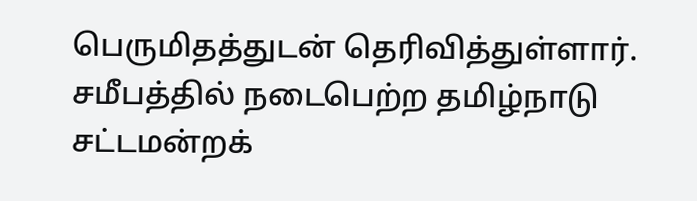பெருமிதத்துடன் தெரிவித்துள்ளார். சமீபத்தில் நடைபெற்ற தமிழ்நாடு சட்டமன்றக்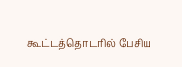கூட்டத்தொடரில் பேசிய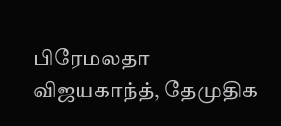பிரேமலதா விஜயகாந்த், தேமுதிக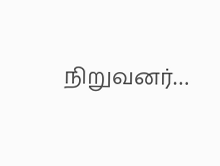நிறுவனர்…